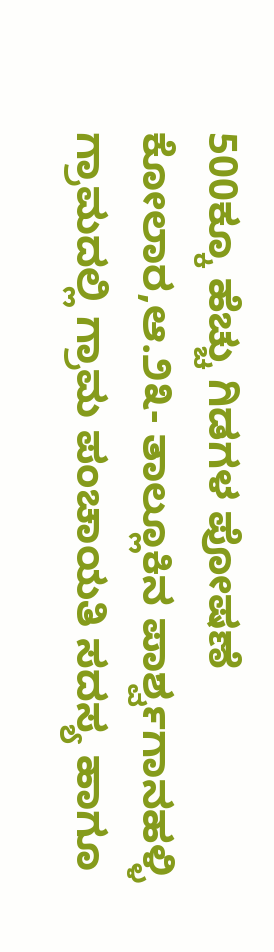500ಕ್ಕೂ ಹೆಚ್ಚು ಗಿಡಗಳ ಪೋಷಣೆ
ಕೋಲಾರ,ಆ.೨೩- ತಾಲ್ಲೂಕಿನ ಪಾರ್ಶ್ವಗಾನಹಳ್ಳಿ ಗ್ರಾಮದಲ್ಲಿ ಗ್ರಾಮ ಪಂಚಾಯತಿ ಸದಸ್ಯ ಹಾಗೂ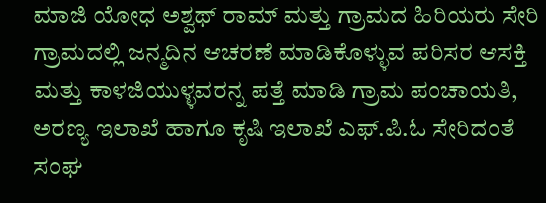ಮಾಜಿ ಯೋಧ ಅಶ್ವಥ್ ರಾಮ್ ಮತ್ತು ಗ್ರಾಮದ ಹಿರಿಯರು ಸೇರಿ ಗ್ರಾಮದಲ್ಲಿ ಜನ್ಮದಿನ ಆಚರಣೆ ಮಾಡಿಕೊಳ್ಳುವ ಪರಿಸರ ಆಸಕ್ತಿ ಮತ್ತು ಕಾಳಜಿಯುಳ್ಳವರನ್ನ ಪತ್ತೆ ಮಾಡಿ ಗ್ರಾಮ ಪಂಚಾಯತಿ, ಅರಣ್ಯ ಇಲಾಖೆ ಹಾಗೂ ಕೃಷಿ ಇಲಾಖೆ ಎಫ್.ಪಿ.ಓ ಸೇರಿದಂತೆ ಸಂಘ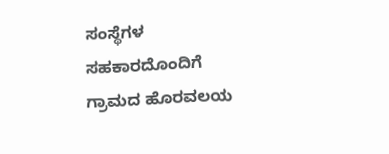ಸಂಸ್ಥೆಗಳ ಸಹಕಾರದೊಂದಿಗೆ ಗ್ರಾಮದ ಹೊರವಲಯ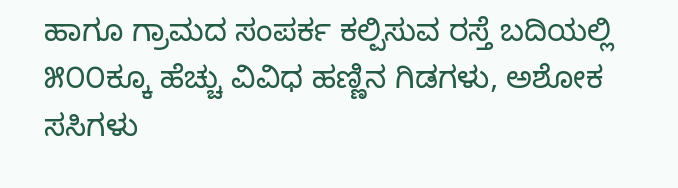ಹಾಗೂ ಗ್ರಾಮದ ಸಂಪರ್ಕ ಕಲ್ಪಿಸುವ ರಸ್ತೆ ಬದಿಯಲ್ಲಿ ೫೦೦ಕ್ಕೂ ಹೆಚ್ಚು ವಿವಿಧ ಹಣ್ಣಿನ ಗಿಡಗಳು, ಅಶೋಕ ಸಸಿಗಳು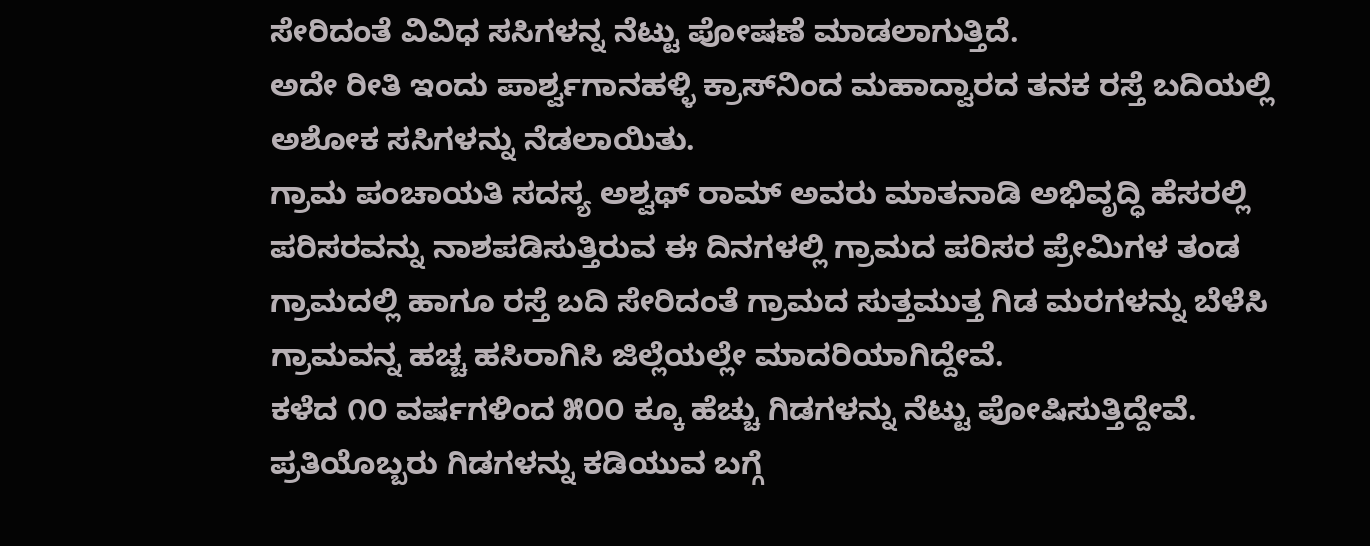ಸೇರಿದಂತೆ ವಿವಿಧ ಸಸಿಗಳನ್ನ ನೆಟ್ಟು ಪೋಷಣೆ ಮಾಡಲಾಗುತ್ತಿದೆ.
ಅದೇ ರೀತಿ ಇಂದು ಪಾರ್ಶ್ವಗಾನಹಳ್ಳಿ ಕ್ರಾಸ್‌ನಿಂದ ಮಹಾದ್ವಾರದ ತನಕ ರಸ್ತೆ ಬದಿಯಲ್ಲಿ ಅಶೋಕ ಸಸಿಗಳನ್ನು ನೆಡಲಾಯಿತು.
ಗ್ರಾಮ ಪಂಚಾಯತಿ ಸದಸ್ಯ ಅಶ್ವಥ್ ರಾಮ್ ಅವರು ಮಾತನಾಡಿ ಅಭಿವೃದ್ಧಿ ಹೆಸರಲ್ಲಿ ಪರಿಸರವನ್ನು ನಾಶಪಡಿಸುತ್ತಿರುವ ಈ ದಿನಗಳಲ್ಲಿ ಗ್ರಾಮದ ಪರಿಸರ ಪ್ರೇಮಿಗಳ ತಂಡ ಗ್ರಾಮದಲ್ಲಿ ಹಾಗೂ ರಸ್ತೆ ಬದಿ ಸೇರಿದಂತೆ ಗ್ರಾಮದ ಸುತ್ತಮುತ್ತ ಗಿಡ ಮರಗಳನ್ನು ಬೆಳೆಸಿ ಗ್ರಾಮವನ್ನ ಹಚ್ಚ ಹಸಿರಾಗಿಸಿ ಜಿಲ್ಲೆಯಲ್ಲೇ ಮಾದರಿಯಾಗಿದ್ದೇವೆ.
ಕಳೆದ ೧೦ ವರ್ಷಗಳಿಂದ ೫೦೦ ಕ್ಕೂ ಹೆಚ್ಚು ಗಿಡಗಳನ್ನು ನೆಟ್ಟು ಪೋಷಿಸುತ್ತಿದ್ದೇವೆ. ಪ್ರತಿಯೊಬ್ಬರು ಗಿಡಗಳನ್ನು ಕಡಿಯುವ ಬಗ್ಗೆ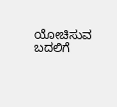ಯೋಚಿಸುವ ಬದಲಿಗೆ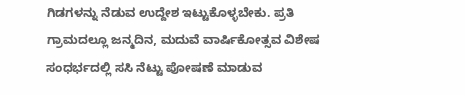ಗಿಡಗಳನ್ನು ನೆಡುವ ಉದ್ದೇಶ ಇಟ್ಟುಕೊಳ್ಳಬೇಕು. ಪ್ರತಿ ಗ್ರಾಮದಲ್ಲೂ ಜನ್ಮದಿನ, ಮದುವೆ ವಾರ್ಷಿಕೋತ್ಸವ ವಿಶೇಷ ಸಂಧರ್ಭದಲ್ಲಿ ಸಸಿ ನೆಟ್ಟು ಪೋಷಣೆ ಮಾಡುವ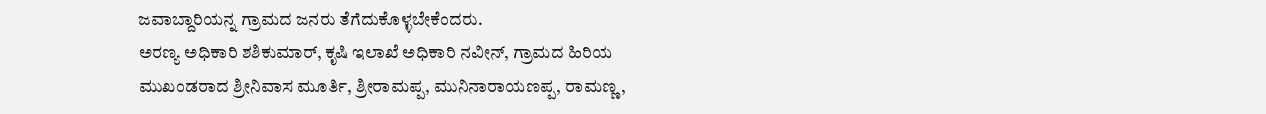ಜವಾಬ್ದಾರಿಯನ್ನ ಗ್ರಾಮದ ಜನರು ತೆಗೆದುಕೊಳ್ಳಬೇಕೆಂದರು.
ಅರಣ್ಯ ಅಧಿಕಾರಿ ಶಶಿಕುಮಾರ್, ಕೃಷಿ ಇಲಾಖೆ ಅಧಿಕಾರಿ ನವೀನ್, ಗ್ರಾಮದ ಹಿರಿಯ ಮುಖಂಡರಾದ ಶ್ರೀನಿವಾಸ ಮೂರ್ತಿ, ಶ್ರೀರಾಮಪ್ಪ, ಮುನಿನಾರಾಯಣಪ್ಪ, ರಾಮಣ್ಣ,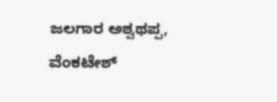ಜಲಗಾರ ಅಶ್ವಥಪ್ಪ, ವೆಂಕಟೇಶ್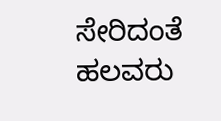ಸೇರಿದಂತೆ ಹಲವರು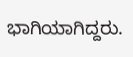ಭಾಗಿಯಾಗಿದ್ದರು.